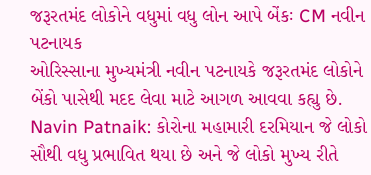જરૂરતમંદ લોકોને વધુમાં વધુ લોન આપે બેંકઃ CM નવીન પટનાયક
ઓરિસ્સાના મુખ્યમંત્રી નવીન પટનાયકે જરૂરતમંદ લોકોને બેંકો પાસેથી મદદ લેવા માટે આગળ આવવા કહ્યુ છે.
Navin Patnaik: કોરોના મહામારી દરમિયાન જે લોકો સૌથી વધુ પ્રભાવિત થયા છે અને જે લોકો મુખ્ય રીતે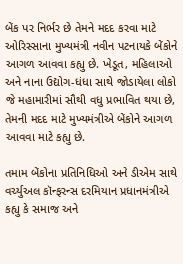બેંક પર નિર્ભર છે તેમને મદદ કરવા માટે ઓરિસ્સાના મુખ્યમંત્રી નવીન પટનાયકે બેંકોને આગળ આવવા કહ્યુ છે. ખેડૂત, મહિલાઓ અને નાના ઉદ્યોગ-ધંધા સાથે જોડાયેલા લોકો જે મહામારીમાં સૌથી વધુ પ્રભાવિત થયા છે, તેમની મદદ માટે મુખ્યમંત્રીએ બેંકોને આગળ આવવા માટે કહ્યુ છે.

તમામ બેંકોના પ્રતિનિધિઓ અને ડીએમ સાથે વર્ચ્યુઅલ કૉન્ફરન્સ દરમિયાન પ્રધાનમંત્રીએ કહ્યુ કે સમાજ અને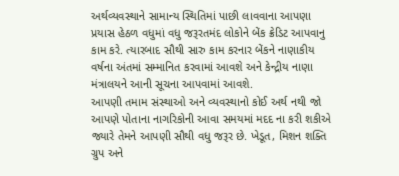અર્થવ્યવસ્થાને સામાન્ય સ્થિતિમાં પાછી લાવવાના આપણા પ્રયાસ હેઠળ વધુમાં વધુ જરૂરતમંદ લોકોને બેંક ક્રેડિટ આપવાનુ કામ કરે. ત્યારબાદ સૌથી સારુ કામ કરનાર બેંકને નાણાકીય વર્ષના અંતમાં સમ્માનિત કરવામાં આવશે અને કેન્દ્રીય નાણા મંત્રાલયને આની સૂચના આપવામાં આવશે.
આપણી તમામ સંસ્થાઓ અને વ્યવસ્થાનો કોઈ અર્થ નથી જો આપણે પોતાના નાગરિકોની આવા સમયમાં મદદ ના કરી શકીએ જ્યારે તેમને આપણી સૌથી વધુ જરૂર છે. ખેડૂત, મિશન શક્તિ ગ્રુપ અને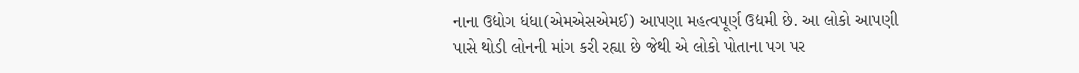નાના ઉદ્યોગ ધંધા(એમએસએમઈ) આપણા મહત્વપૂર્ણ ઉદ્યમી છે. આ લોકો આપણી પાસે થોડી લોનની માંગ કરી રહ્યા છે જેથી એ લોકો પોતાના પગ પર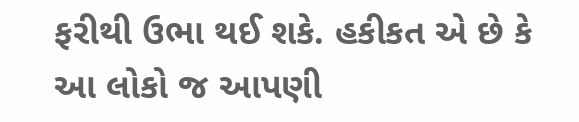ફરીથી ઉભા થઈ શકે. હકીકત એ છે કે આ લોકો જ આપણી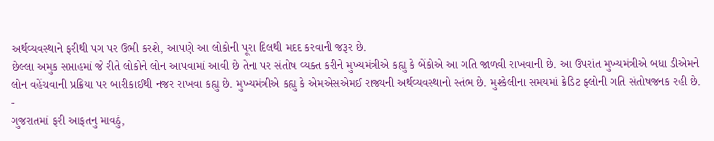અર્થવ્યવસ્થાને ફરીથી પગ પર ઉભી કરશે, આપણે આ લોકોની પૂરા દિલથી મદદ કરવાની જરૂર છે.
છેલ્લા અમુક સપ્તાહમાં જે રીતે લોકોને લોન આપવામાં આવી છે તેના પર સંતોષ વ્યક્ત કરીને મુખ્યમંત્રીએ કહ્યુ કે બેંકોએ આ ગતિ જાળવી રાખવાની છે. આ ઉપરાંત મુખ્યમંત્રીએ બધા ડીએમને લોન વહેંચવાની પ્રક્રિયા પર બારીકાઈથી નજર રાખવા કહ્યુ છે. મુખ્યમંત્રીએ કહ્યુ કે એમએસએમઈ રાજ્યની અર્થવ્યવસ્થાનો સ્તંભ છે. મુશ્કેલીના સમયમાં ક્રેડિટ ફ્લોની ગતિ સંતોષજનક રહી છે.
-
ગુજરાતમાં ફરી આફતનુ માવઠું,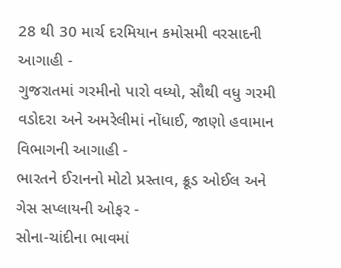28 થી 30 માર્ચ દરમિયાન કમોસમી વરસાદની આગાહી -
ગુજરાતમાં ગરમીનો પારો વધ્યો, સૌથી વધુ ગરમી વડોદરા અને અમરેલીમાં નોંધાઈ, જાણો હવામાન વિભાગની આગાહી -
ભારતને ઈરાનનો મોટો પ્રસ્તાવ, ક્રૂડ ઓઈલ અને ગેસ સપ્લાયની ઓફર -
સોના-ચાંદીના ભાવમાં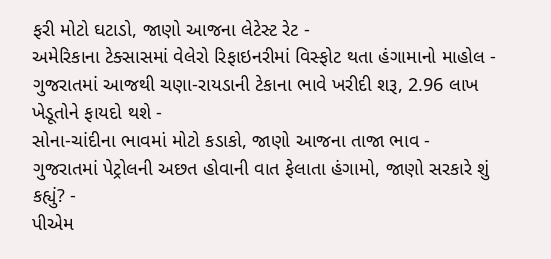ફરી મોટો ઘટાડો, જાણો આજના લેટેસ્ટ રેટ -
અમેરિકાના ટેક્સાસમાં વેલેરો રિફાઇનરીમાં વિસ્ફોટ થતા હંગામાનો માહોલ -
ગુજરાતમાં આજથી ચણા-રાયડાની ટેકાના ભાવે ખરીદી શરૂ, 2.96 લાખ ખેડૂતોને ફાયદો થશે -
સોના-ચાંદીના ભાવમાં મોટો કડાકો, જાણો આજના તાજા ભાવ -
ગુજરાતમાં પેટ્રોલની અછત હોવાની વાત ફેલાતા હંગામો, જાણો સરકારે શું કહ્યું? -
પીએમ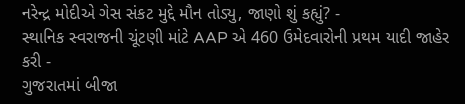નરેન્દ્ર મોદીએ ગેસ સંકટ મુદ્દે મૌન તોડ્યુ, જાણો શું કહ્યું? -
સ્થાનિક સ્વરાજની ચૂંટણી માંટે AAP એ 460 ઉમેદવારોની પ્રથમ યાદી જાહેર કરી -
ગુજરાતમાં બીજા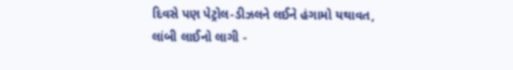દિવસે પણ પેટ્રોલ-ડીઝલને લઈને હંગામો યથાવત, લાંબી લાઈનો લાગી -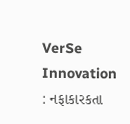VerSe Innovation : નફાકારકતા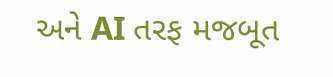અને AI તરફ મજબૂત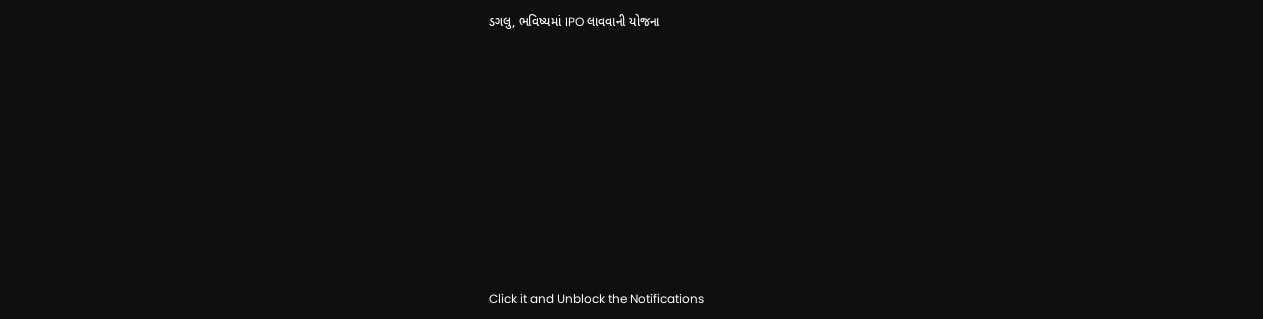ડગલુ, ભવિષ્યમાં IPO લાવવાની યોજના










Click it and Unblock the Notifications